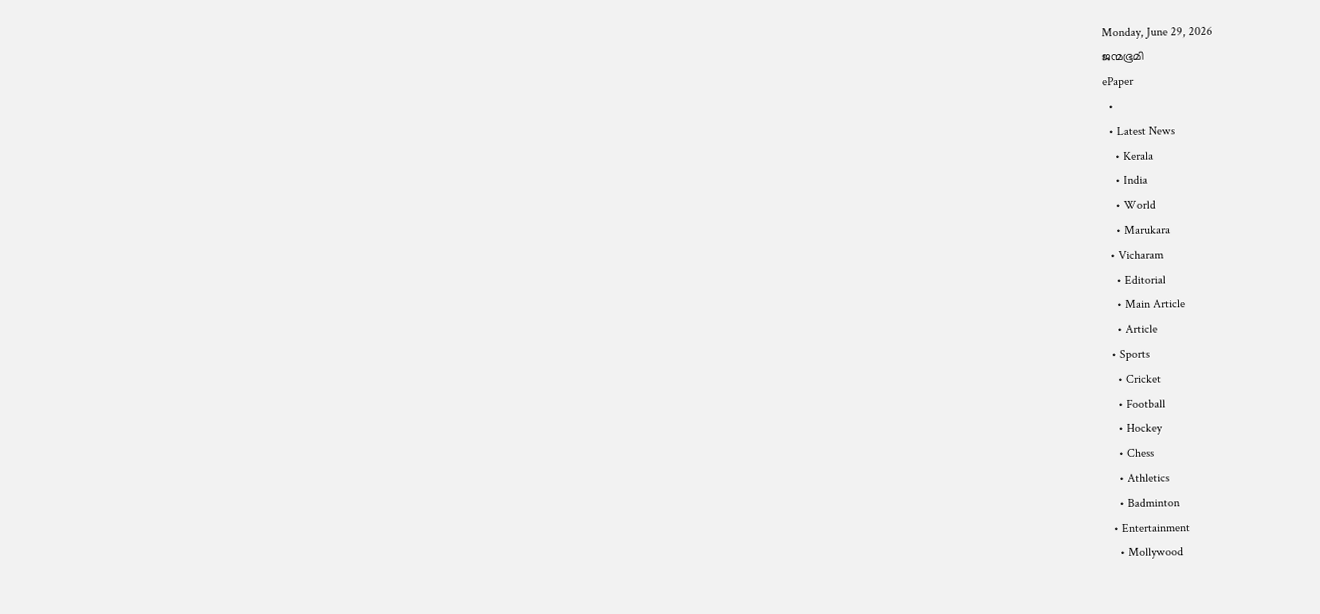Monday, June 29, 2026
ജന്മഭൂമി
ePaper
  •
  • Latest News
    • Kerala
    • India
    • World
    • Marukara
  • Vicharam
    • Editorial
    • Main Article
    • Article
  • Sports
    • Cricket
    • Football
    • Hockey
    • Chess
    • Athletics
    • Badminton
  • Entertainment
    • Mollywood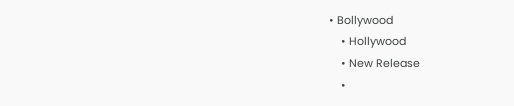• Bollywood
    • Hollywood
    • New Release
    •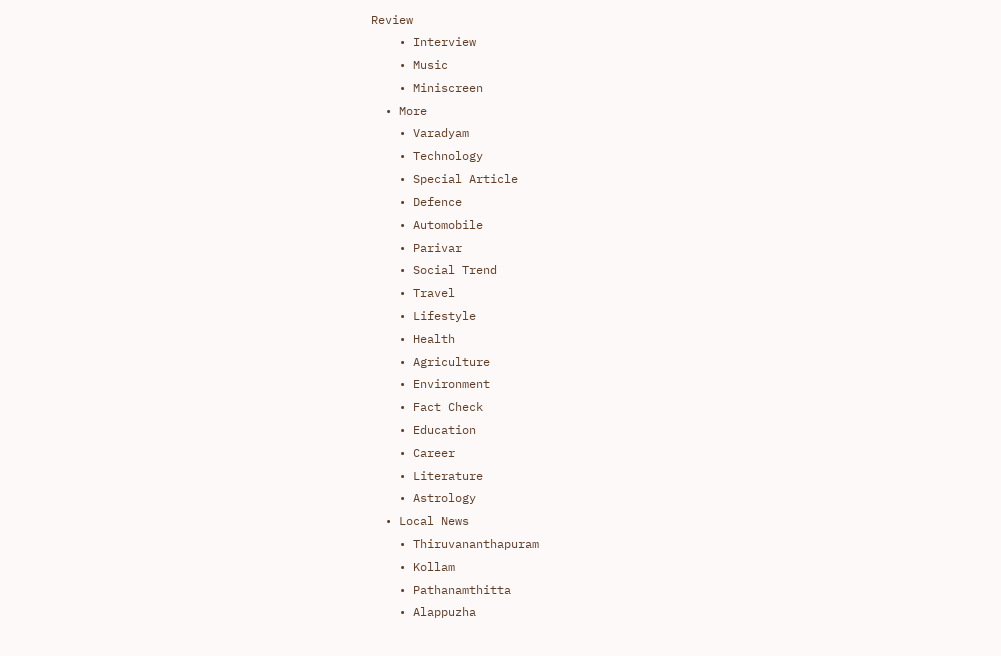Review
    • Interview
    • Music
    • Miniscreen
  • More
    • Varadyam
    • Technology
    • Special Article
    • Defence
    • Automobile
    • Parivar
    • Social Trend
    • Travel
    • Lifestyle
    • Health
    • Agriculture
    • Environment
    • Fact Check
    • Education
    • Career
    • Literature
    • Astrology
  • Local News
    • Thiruvananthapuram
    • Kollam
    • Pathanamthitta
    • Alappuzha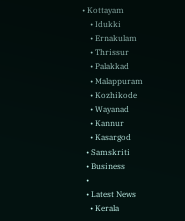• Kottayam
    • Idukki
    • Ernakulam
    • Thrissur
    • Palakkad
    • Malappuram
    • Kozhikode
    • Wayanad
    • Kannur
    • Kasargod
  • Samskriti
  • Business
  •
  • Latest News
    • Kerala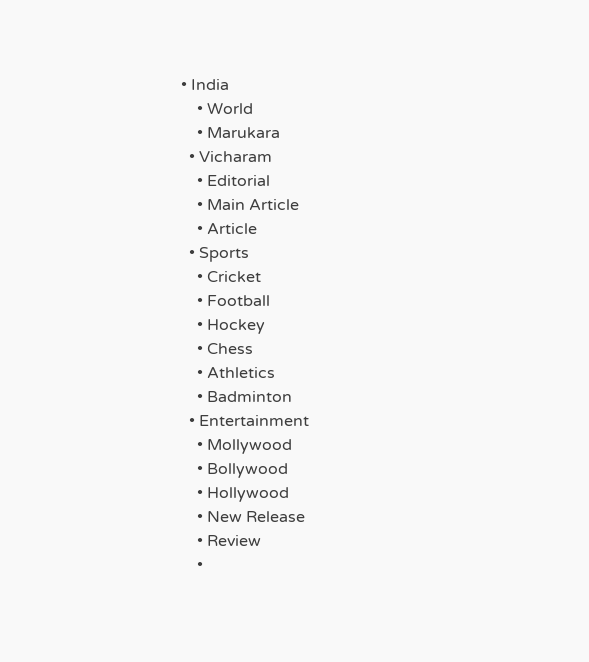• India
    • World
    • Marukara
  • Vicharam
    • Editorial
    • Main Article
    • Article
  • Sports
    • Cricket
    • Football
    • Hockey
    • Chess
    • Athletics
    • Badminton
  • Entertainment
    • Mollywood
    • Bollywood
    • Hollywood
    • New Release
    • Review
    •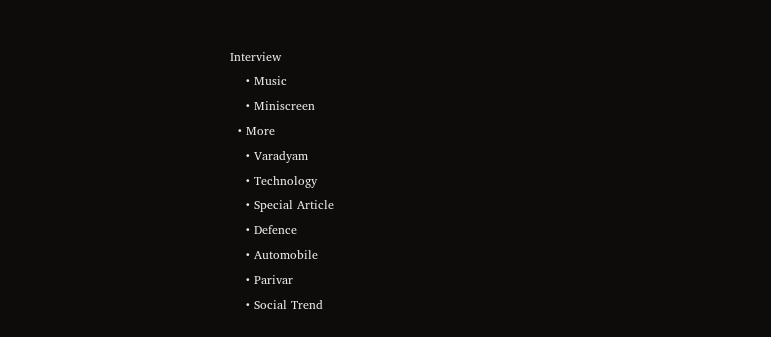Interview
    • Music
    • Miniscreen
  • More
    • Varadyam
    • Technology
    • Special Article
    • Defence
    • Automobile
    • Parivar
    • Social Trend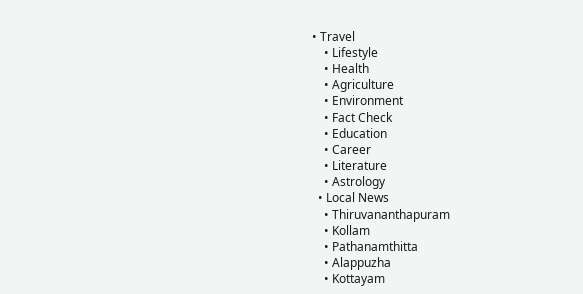• Travel
    • Lifestyle
    • Health
    • Agriculture
    • Environment
    • Fact Check
    • Education
    • Career
    • Literature
    • Astrology
  • Local News
    • Thiruvananthapuram
    • Kollam
    • Pathanamthitta
    • Alappuzha
    • Kottayam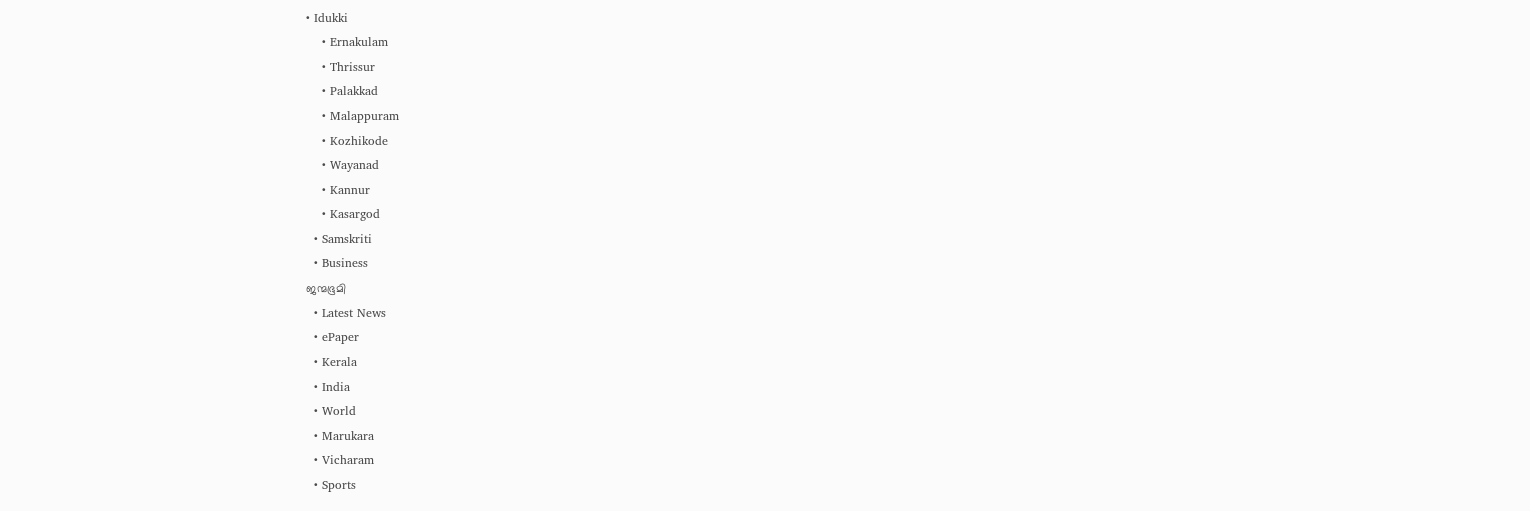• Idukki
    • Ernakulam
    • Thrissur
    • Palakkad
    • Malappuram
    • Kozhikode
    • Wayanad
    • Kannur
    • Kasargod
  • Samskriti
  • Business
ജന്മഭൂമി
  • Latest News
  • ePaper
  • Kerala
  • India
  • World
  • Marukara
  • Vicharam
  • Sports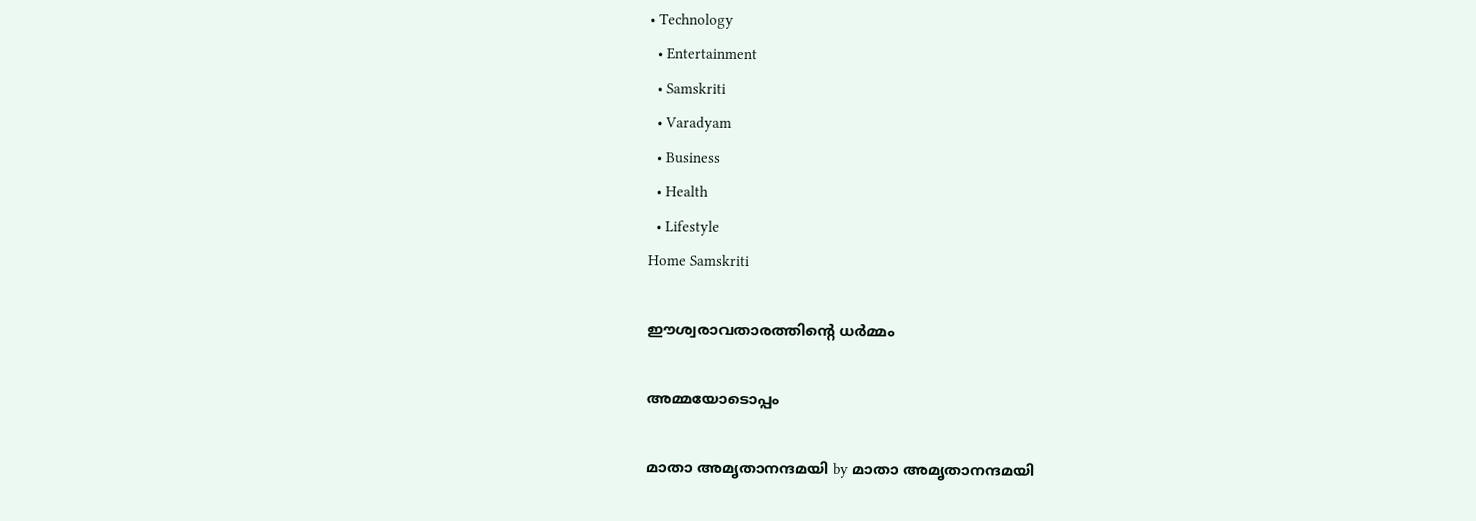• Technology
  • Entertainment
  • Samskriti
  • Varadyam
  • Business
  • Health
  • Lifestyle
Home Samskriti

ഈശ്വരാവതാരത്തിന്റെ ധര്‍മ്മം

അമ്മയോടൊപ്പം

മാതാ അമൃതാനന്ദമയി by മാതാ അമൃതാനന്ദമയി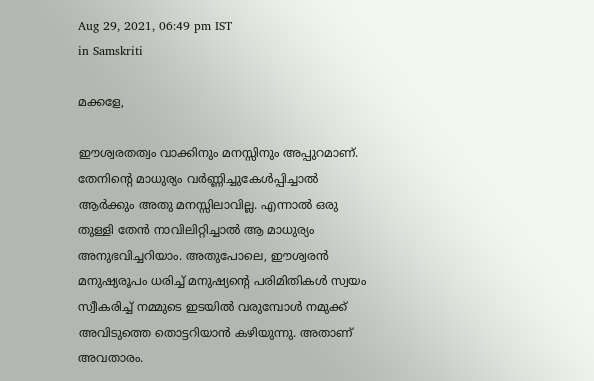Aug 29, 2021, 06:49 pm IST
in Samskriti

മക്കളേ,

ഈശ്വരതത്വം വാക്കിനും മനസ്സിനും അപ്പുറമാണ്. തേനിന്റെ മാധുര്യം വര്‍ണ്ണിച്ചുകേള്‍പ്പിച്ചാല്‍ ആര്‍ക്കും അതു മനസ്സിലാവില്ല. എന്നാല്‍ ഒരു തുള്ളി തേന്‍ നാവിലിറ്റിച്ചാല്‍ ആ മാധുര്യം അനുഭവിച്ചറിയാം. അതുപോലെ, ഈശ്വരന്‍ മനുഷ്യരൂപം ധരിച്ച് മനുഷ്യന്റെ പരിമിതികള്‍ സ്വയം സ്വീകരിച്ച് നമ്മുടെ ഇടയില്‍ വരുമ്പോള്‍ നമുക്ക് അവിടുത്തെ തൊട്ടറിയാന്‍ കഴിയുന്നു. അതാണ് അവതാരം.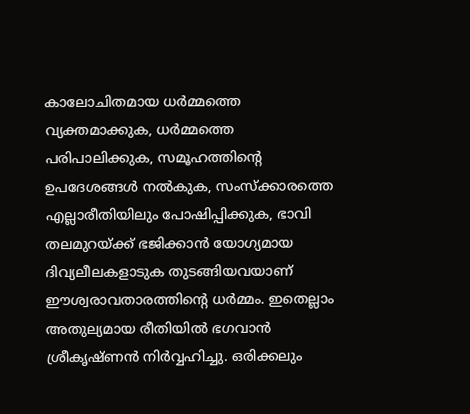കാലോചിതമായ ധര്‍മ്മത്തെ വ്യക്തമാക്കുക, ധര്‍മ്മത്തെ പരിപാലിക്കുക, സമൂഹത്തിന്റെ ഉപദേശങ്ങള്‍ നല്‍കുക, സംസ്‌ക്കാരത്തെ എല്ലാരീതിയിലും പോഷിപ്പിക്കുക, ഭാവി തലമുറയ്‌ക്ക് ഭജിക്കാന്‍ യോഗ്യമായ ദിവ്യലീലകളാടുക തുടങ്ങിയവയാണ് ഈശ്വരാവതാരത്തിന്റെ ധര്‍മ്മം. ഇതെല്ലാം അതുല്യമായ രീതിയില്‍ ഭഗവാന്‍ ശ്രീകൃഷ്ണന്‍ നിര്‍വ്വഹിച്ചു. ഒരിക്കലും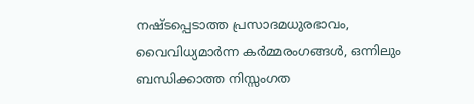നഷ്ടപ്പെടാത്ത പ്രസാദമധുരഭാവം, വൈവിധ്യമാര്‍ന്ന കര്‍മ്മരംഗങ്ങള്‍, ഒന്നിലും ബന്ധിക്കാത്ത നിസ്സംഗത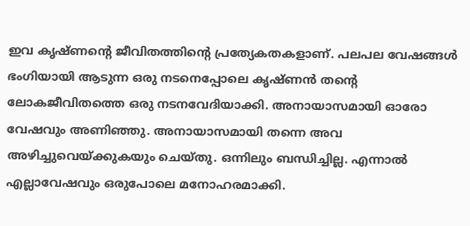ഇവ കൃഷ്ണന്റെ ജീവിതത്തിന്റെ പ്രത്യേകതകളാണ്. പലപല വേഷങ്ങള്‍ ഭംഗിയായി ആടുന്ന ഒരു നടനെപ്പോലെ കൃഷ്ണന്‍ തന്റെ ലോകജീവിതത്തെ ഒരു നടനവേദിയാക്കി. അനായാസമായി ഓരോ വേഷവും അണിഞ്ഞു. അനായാസമായി തന്നെ അവ അഴിച്ചുവെയ്‌ക്കുകയും ചെയ്തു. ഒന്നിലും ബന്ധിച്ചില്ല. എന്നാല്‍ എല്ലാവേഷവും ഒരുപോലെ മനോഹരമാക്കി.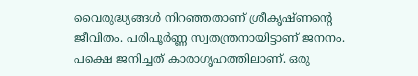വൈരുദ്ധ്യങ്ങള്‍ നിറഞ്ഞതാണ് ശ്രീകൃഷ്ണന്റെ ജീവിതം. പരിപൂര്‍ണ്ണ സ്വതന്ത്രനായിട്ടാണ് ജനനം. പക്ഷെ ജനിച്ചത് കാരാഗൃഹത്തിലാണ്. ഒരു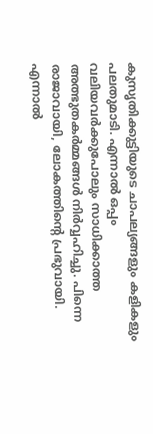കുസൃതിക്കുട്ടിയുടെ ചാപല്യങ്ങളും കളികളും പലതുമാടി. എന്നാല്‍ ഒപ്പം  വലിയവര്‍ക്കുപോലും സാധിക്കാത്ത അത്ഭുതകര്‍മ്മങ്ങള്‍ നിര്‍വ്വഹിച്ചു. പിന്നെ രാജാവായി, ലോകത്തിന്റെ പ്രഭുവായി. എന്നാല്‍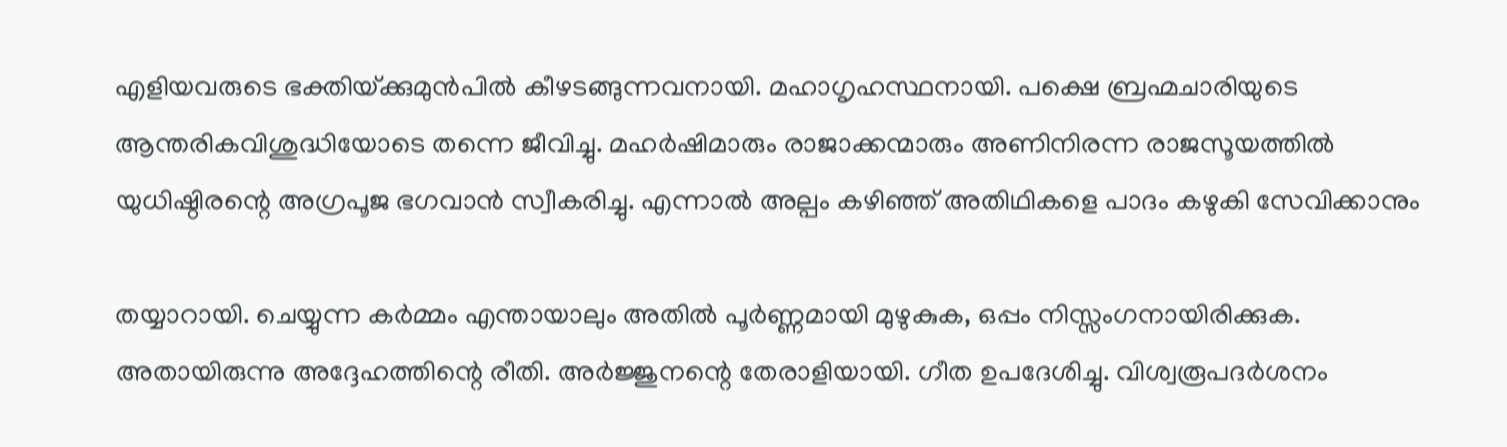എളിയവരുടെ ഭക്തിയ്‌ക്കുമുന്‍പില്‍ കീഴടങ്ങുന്നവനായി. മഹാഗൃഹസ്ഥനായി. പക്ഷെ ബ്രഹ്മചാരിയുടെ ആന്തരികവിശുദ്ധിയോടെ തന്നെ ജീവിച്ചു. മഹര്‍ഷിമാരും രാജാക്കന്മാരും അണിനിരന്ന രാജസൂയത്തില്‍ യുധിഷ്ഠിരന്റെ അഗ്രപൂജ ഭഗവാന്‍ സ്വീകരിച്ചു. എന്നാല്‍ അല്പം കഴിഞ്ഞ് അതിഥികളെ പാദം കഴുകി സേവിക്കാനും

തയ്യാറായി. ചെയ്യുന്ന കര്‍മ്മം എന്തായാലും അതില്‍ പൂര്‍ണ്ണമായി മുഴുകുക, ഒപ്പം നിസ്സംഗനായിരിക്കുക. അതായിരുന്നു അദ്ദേഹത്തിന്റെ രീതി. അര്‍ജ്ജുനന്റെ തേരാളിയായി. ഗീത ഉപദേശിച്ചു. വിശ്വരൂപദര്‍ശനം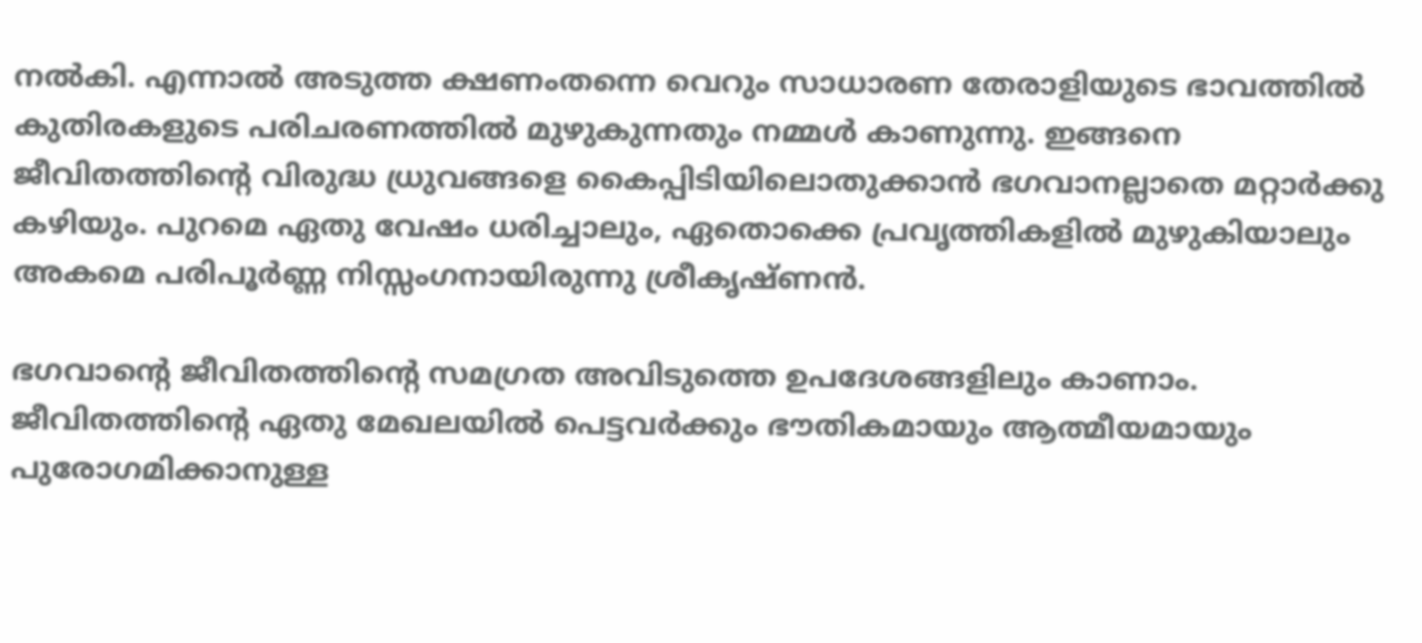നല്‍കി. എന്നാല്‍ അടുത്ത ക്ഷണംതന്നെ വെറും സാധാരണ തേരാളിയുടെ ഭാവത്തില്‍ കുതിരകളുടെ പരിചരണത്തില്‍ മുഴുകുന്നതും നമ്മള്‍ കാണുന്നു. ഇങ്ങനെ ജീവിതത്തിന്റെ വിരുദ്ധ ധ്രുവങ്ങളെ കൈപ്പിടിയിലൊതുക്കാന്‍ ഭഗവാനല്ലാതെ മറ്റാര്‍ക്കു കഴിയും. പുറമെ ഏതു വേഷം ധരിച്ചാലും, ഏതൊക്കെ പ്രവൃത്തികളില്‍ മുഴുകിയാലും അകമെ പരിപൂര്‍ണ്ണ നിസ്സംഗനായിരുന്നു ശ്രീകൃഷ്ണന്‍.

ഭഗവാന്റെ ജീവിതത്തിന്റെ സമഗ്രത അവിടുത്തെ ഉപദേശങ്ങളിലും കാണാം. ജീവിതത്തിന്റെ ഏതു മേഖലയില്‍ പെട്ടവര്‍ക്കും ഭൗതികമായും ആത്മീയമായും പുരോഗമിക്കാനുള്ള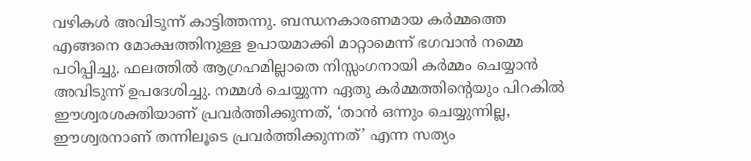വഴികള്‍ അവിടുന്ന് കാട്ടിത്തന്നു. ബന്ധനകാരണമായ കര്‍മ്മത്തെ എങ്ങനെ മോക്ഷത്തിനുള്ള ഉപായമാക്കി മാറ്റാമെന്ന് ഭഗവാന്‍ നമ്മെ പഠിപ്പിച്ചു. ഫലത്തില്‍ ആഗ്രഹമില്ലാതെ നിസ്സംഗനായി കര്‍മ്മം ചെയ്യാന്‍ അവിടുന്ന് ഉപദേശിച്ചു. നമ്മള്‍ ചെയ്യുന്ന ഏതു കര്‍മ്മത്തിന്റെയും പിറകില്‍ ഈശ്വരശക്തിയാണ് പ്രവര്‍ത്തിക്കുന്നത്, ‘താന്‍ ഒന്നും ചെയ്യുന്നില്ല, ഈശ്വരനാണ് തന്നിലൂടെ പ്രവര്‍ത്തിക്കുന്നത്’ എന്ന സത്യം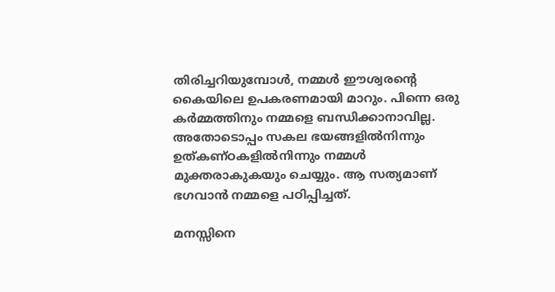തിരിച്ചറിയുമ്പോള്‍, നമ്മള്‍ ഈശ്വരന്റെ കൈയിലെ ഉപകരണമായി മാറും. പിന്നെ ഒരു കര്‍മ്മത്തിനും നമ്മളെ ബന്ധിക്കാനാവില്ല. അതോടൊപ്പം സകല ഭയങ്ങളില്‍നിന്നും ഉത്കണ്ഠകളില്‍നിന്നും നമ്മള്‍ മുക്തരാകുകയും ചെയ്യും. ആ സത്യമാണ് ഭഗവാന്‍ നമ്മളെ പഠിപ്പിച്ചത്.

മനസ്സിനെ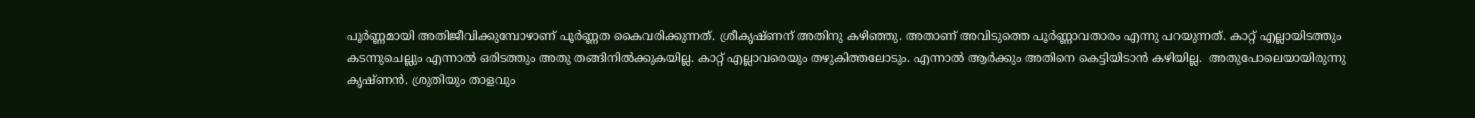പൂര്‍ണ്ണമായി അതിജീവിക്കുമ്പോഴാണ് പൂര്‍ണ്ണത കൈവരിക്കുന്നത്. ശ്രീകൃഷ്ണന് അതിനു കഴിഞ്ഞു. അതാണ് അവിടുത്തെ പൂര്‍ണ്ണാവതാരം എന്നു പറയുന്നത്. കാറ്റ് എല്ലായിടത്തും കടന്നുചെല്ലും എന്നാല്‍ ഒരിടത്തും അതു തങ്ങിനില്‍ക്കുകയില്ല. കാറ്റ് എല്ലാവരെയും തഴുകിത്തലോടും. എന്നാല്‍ ആര്‍ക്കും അതിനെ കെട്ടിയിടാന്‍ കഴിയില്ല.  അതുപോലെയായിരുന്നു കൃഷ്ണന്‍. ശ്രുതിയും താളവും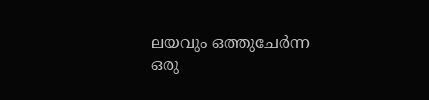ലയവും ഒത്തുചേര്‍ന്ന ഒരു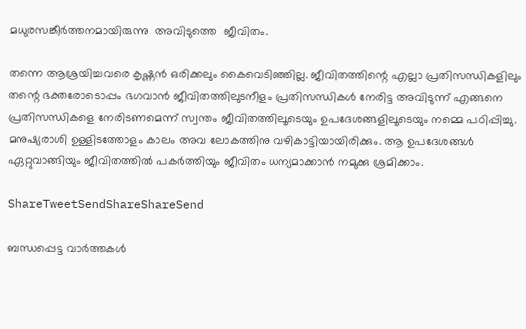മധുരസങ്കീര്‍ത്തനമായിരുന്നു  അവിടുത്തെ  ജീവിതം.

തന്നെ ആശ്രയിച്ചവരെ കൃഷ്ണന്‍ ഒരിക്കലും കൈവെടിഞ്ഞില്ല. ജീവിതത്തിന്റെ എല്ലാ പ്രതിസന്ധികളിലും തന്റെ ഭക്തരോടൊപ്പം ഭഗവാന്‍ ജീവിതത്തിലുടനീളം പ്രതിസന്ധികള്‍ നേരിട്ട അവിടുന്ന് എങ്ങനെ പ്രതിസന്ധികളെ നേരിടണമെന്ന് സ്വന്തം ജീവിതത്തിലൂടെയും ഉപദേശങ്ങളിലൂടെയും നമ്മെ പഠിപ്പിച്ചു.  മനുഷ്യരാശി ഉള്ളിടത്തോളം കാലം അവ ലോകത്തിനു വഴികാട്ടിയായിരിക്കും. ആ ഉപദേശങ്ങള്‍ ഏറ്റുവാങ്ങിയും ജീവിതത്തില്‍ പകര്‍ത്തിയും ജീവിതം ധന്യമാക്കാന്‍ നമുക്കു ശ്രമിക്കാം.

ShareTweetSendShareShareSend

ബന്ധപ്പെട്ട വാര്‍ത്തകള്‍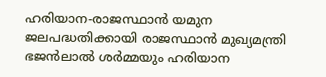ഹരിയാന-രാജസ്ഥാൻ യമുന ജലപദ്ധതിക്കായി രാജസ്ഥാൻ മുഖ്യമന്ത്രി ഭജൻലാൽ ശർമ്മയും ഹരിയാന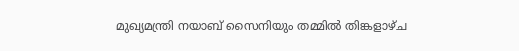മുഖ്യമന്ത്രി നയാബ് സൈനിയും തമ്മിൽ തിങ്കളാഴ്ച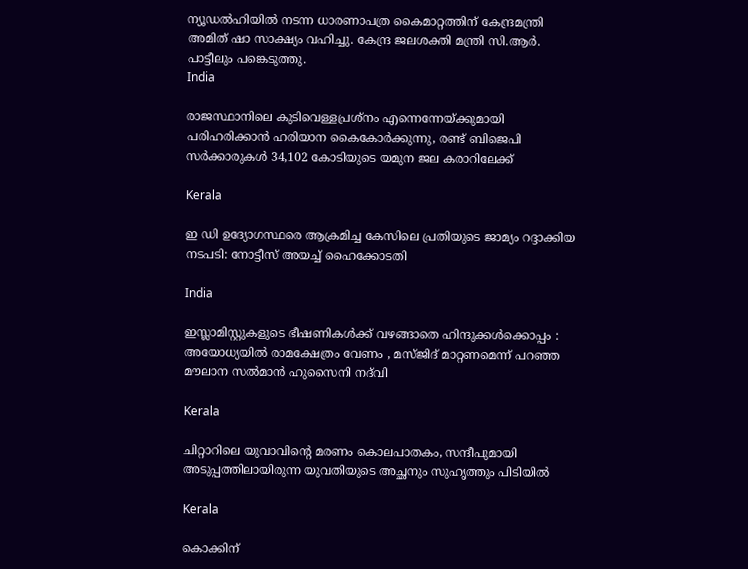ന്യൂഡൽഹിയിൽ നടന്ന ധാരണാപത്ര കൈമാറ്റത്തിന് കേന്ദ്രമന്ത്രി അമിത് ഷാ സാക്ഷ്യം വഹിച്ചു. കേന്ദ്ര ജലശക്തി മന്ത്രി സി.ആർ. പാട്ടീലും പങ്കെടുത്തു.
India

രാജസ്ഥാനിലെ കുടിവെള്ളപ്രശ്നം എന്നെന്നേയ്‌ക്കുമായി പരിഹരിക്കാന്‍ ഹരിയാന കൈകോര്‍ക്കുന്നു, രണ്ട് ബിജെപി സര്‍ക്കാരുകള്‍ 34,102 കോടിയുടെ യമുന ജല കരാറിലേക്ക്

Kerala

ഇ ഡി ഉദ്യോഗസ്ഥരെ ആക്രമിച്ച കേസിലെ പ്രതിയുടെ ജാമ്യം റദ്ദാക്കിയ നടപടി: നോട്ടീസ് അയച്ച് ഹൈക്കോടതി

India

ഇസ്ലാമിസ്റ്റുകളുടെ ഭീഷണികൾക്ക് വഴങ്ങാതെ ഹിന്ദുക്കൾക്കൊപ്പം : അയോധ്യയിൽ രാമക്ഷേത്രം വേണം , മസ്ജിദ് മാറ്റണമെന്ന് പറഞ്ഞ മൗലാന സൽമാൻ ഹുസൈനി നദ്‌വി

Kerala

ചിറ്റാറിലെ യുവാവിന്റെ മരണം കൊലപാതകം, സന്ദീപുമായി അടുപ്പത്തിലായിരുന്ന യുവതിയുടെ അച്ഛനും സുഹൃത്തും പിടിയില്‍

Kerala

കൊക്കിന്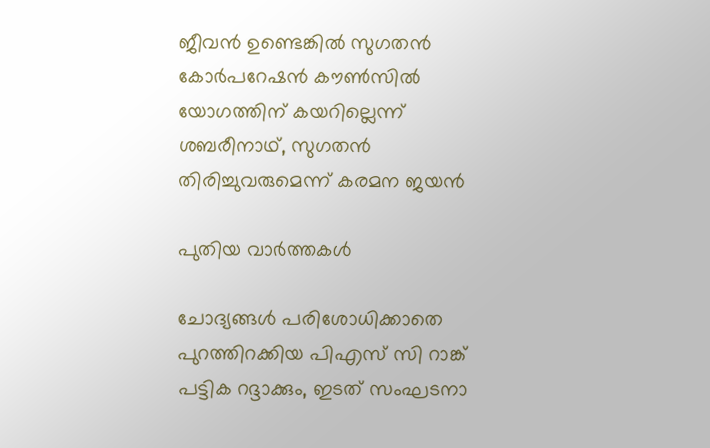ജീവൻ ഉണ്ടെങ്കിൽ സുഗതന്‍ കോര്‍പറേഷന്‍ കൗൺസിൽ യോഗത്തിന് കയറില്ലെന്ന് ശബരീനാഥ്, സുഗതന്‍ തിരിച്ചുവരുമെന്ന് കരമന ജയന്‍

പുതിയ വാര്‍ത്തകള്‍

ചോദ്യങ്ങള്‍ പരിശോധിക്കാതെ പുറത്തിറക്കിയ പിഎസ് സി റാങ്ക് പട്ടിക റദ്ദാക്കും, ഇടത് സംഘടനാ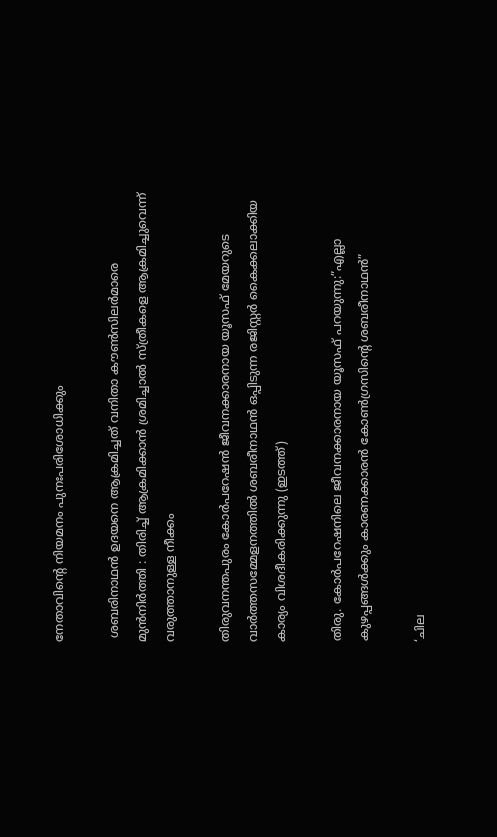നേതാവിന്റെ നിയമനം പുനഃപരിശോധിക്കും

 ശബരിനാഥൻ ഉദയനെ ആക്രമിച്ചത് വനിതാ കൗൺസിലർമാരെ മുൻനിർത്തി : തിരിച്ച് ആക്രമിക്കാൻ ശ്രമിച്ചാൽ സ്ത്രീകളെ ആക്രമിച്ചുവെന്ന് വരുത്താനുള്ള നീക്കം

തിരുവനന്തപുരം കോര്‍പറേഷന്‍ ജീവനക്കാരനായ യൂസഫ് മേയറുടെ വാര്‍ത്തസമ്മേളനത്തില്‍ ശബരീനാഥന്‍ ഒപ്പിടുന്ന രജിസ്റ്റര്‍ കൈക്കലാക്കിയ കാര്യം വിശദീകരിക്കുന്നു (ഇടത്ത്)

തിരു. കോര്‍പറേഷനിലെ ജീവനക്കാരനായ യൂസഫ് പറയുന്നു:”എല്ലാ കുഴപ്പങ്ങള്‍ക്കും കാരണക്കാരന്‍ കോണ്‍ഗ്രസിന്റെ ശബരീനാഥന്‍”

‘ചില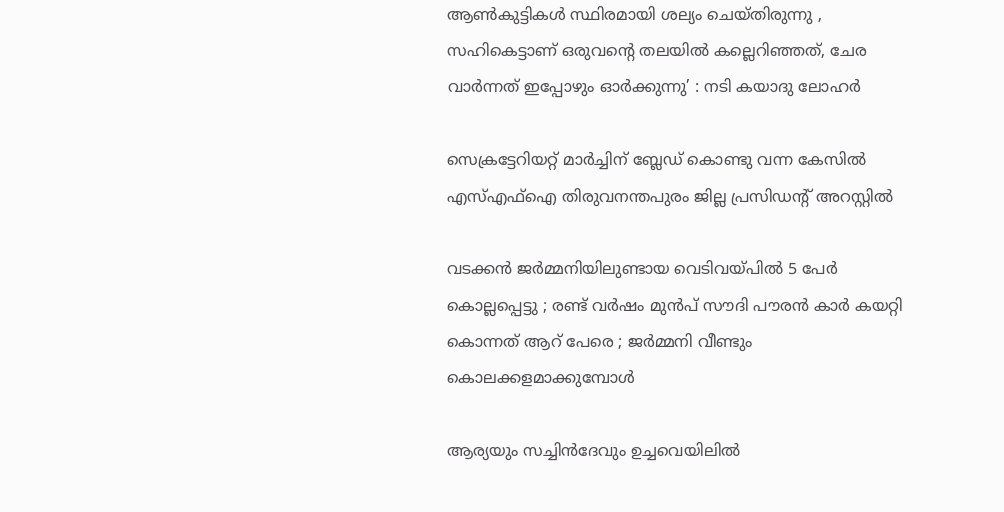ആണ്‍കുട്ടികള്‍ സ്ഥിരമായി ശല്യം ചെയ്തിരുന്നു , സഹികെട്ടാണ് ഒരുവന്റെ തലയിൽ കല്ലെറിഞ്ഞത്, ചേര വാർന്നത് ഇപ്പോഴും ഓർക്കുന്നു’ : നടി കയാദു ലോഹര്‍

സെക്രട്ടേറിയറ്റ് മാര്‍ച്ചിന് ബ്ലേഡ് കൊണ്ടു വന്ന കേസില്‍ എസ്എഫ്‌ഐ തിരുവനന്തപുരം ജില്ല പ്രസിഡന്റ് അറസ്റ്റില്‍

വടക്കൻ ജർമ്മനിയിലുണ്ടായ വെടിവയ്‌പിൽ 5 പേർ കൊല്ലപ്പെട്ടു ; രണ്ട് വർഷം മുൻപ് സൗദി പൗരൻ കാർ കയറ്റി കൊന്നത് ആറ് പേരെ ; ജർമ്മനി വീണ്ടും കൊലക്കളമാക്കുമ്പോൾ

ആര്യയും സച്ചിന്‍ദേവും ഉച്ചവെയിലില്‍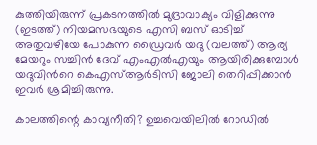കുത്തിയിരുന്ന് പ്രകടനത്തില്‍ മുദ്രാവാക്യം വിളിക്കുന്നു (ഇടത്ത്) നിയമസഭയുടെ എസി ബസ് ഓടിച്ച് അതുവഴിയേ പോകുന്ന ഡ്രൈവര്‍ യദു (വലത്ത്) ആര്യ മേയറും സച്ചിന്‍ ദേവ് എംഎല്‍എയും ആയിരിക്കുമ്പോള്‍ യദുവിന്‍റെ കെഎസ്ആര്‍ടിസി ജോലി തെറിപ്പിക്കാന്‍ ഇവര്‍ ശ്രമിച്ചിരുന്നു.

കാലത്തിന്റെ കാവ്യനീതി? ഉച്ചവെയിലില്‍ റോഡില്‍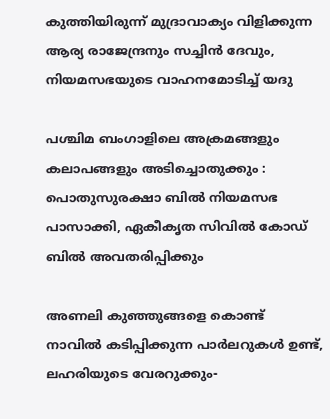കുത്തിയിരുന്ന് മുദ്രാവാക്യം വിളിക്കുന്ന ആര്യ രാജേന്ദ്രനും സച്ചിന്‍ ദേവും, നിയമസഭയുടെ വാഹനമോടിച്ച് യദു

പശ്ചിമ ബംഗാളിലെ അക്രമങ്ങളും കലാപങ്ങളും അടിച്ചൊതുക്കും : പൊതുസുരക്ഷാ ബിൽ നിയമസഭ പാസാക്കി, ഏകീകൃത സിവിൽ കോഡ് ബിൽ അവതരിപ്പിക്കും

അണലി കുഞ്ഞുങ്ങളെ കൊണ്ട് നാവില്‍ കടിപ്പിക്കുന്ന പാര്‍ലറുകള്‍ ഉണ്ട്, ലഹരിയുടെ വേരറുക്കും-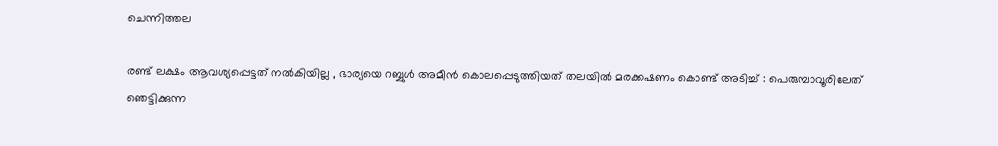ചെന്നിത്തല

രണ്ട് ലക്ഷം ആവശ്യപ്പെട്ടത് നൽകിയില്ല , ഭാര്യയെ റബ്ബുൾ അമീൻ കൊലപ്പെടുത്തിയത് തലയിൽ മരക്കഷണം കൊണ്ട് അടിച്ച് : പെരുമ്പാവൂരിലേത് ഞെട്ടിക്കുന്ന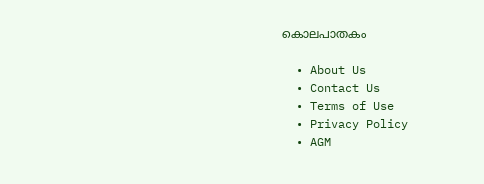കൊലപാതകം

  • About Us
  • Contact Us
  • Terms of Use
  • Privacy Policy
  • AGM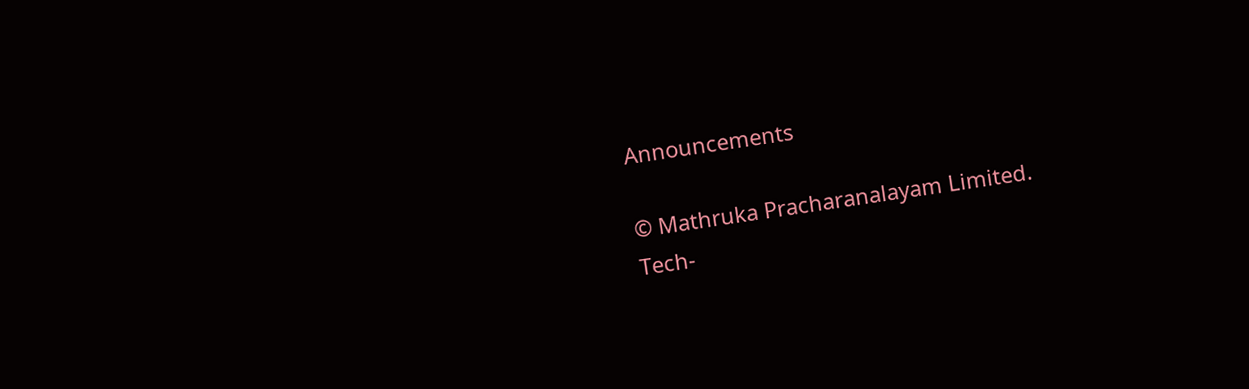Announcements

© Mathruka Pracharanalayam Limited.
Tech-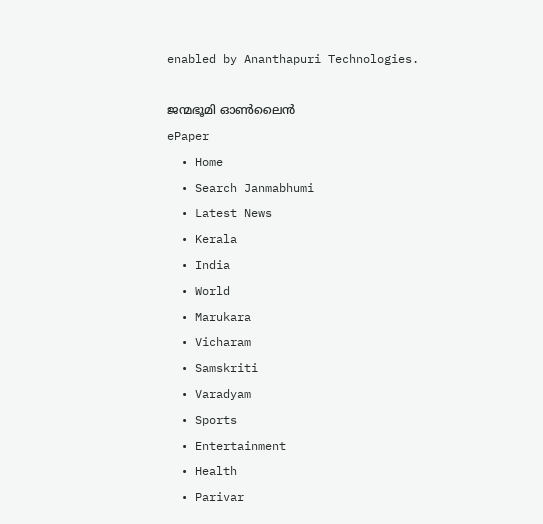enabled by Ananthapuri Technologies.

ജന്മഭൂമി ഓണ്‍ലൈന്‍
ePaper
  • Home
  • Search Janmabhumi
  • Latest News
  • Kerala
  • India
  • World
  • Marukara
  • Vicharam
  • Samskriti
  • Varadyam
  • Sports
  • Entertainment
  • Health
  • Parivar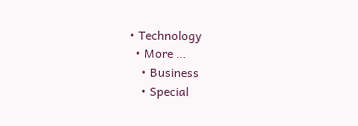• Technology
  • More …
    • Business
    • Special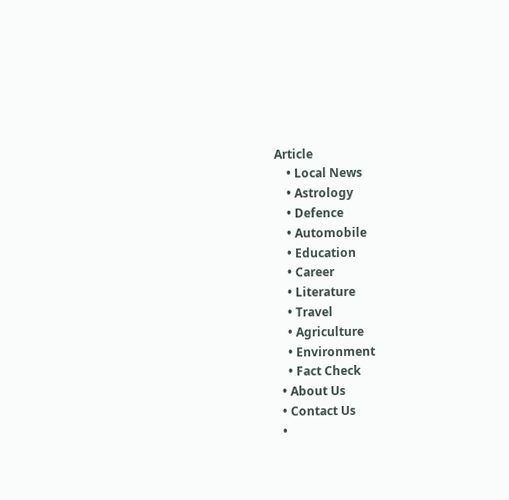Article
    • Local News
    • Astrology
    • Defence
    • Automobile
    • Education
    • Career
    • Literature
    • Travel
    • Agriculture
    • Environment
    • Fact Check
  • About Us
  • Contact Us
  •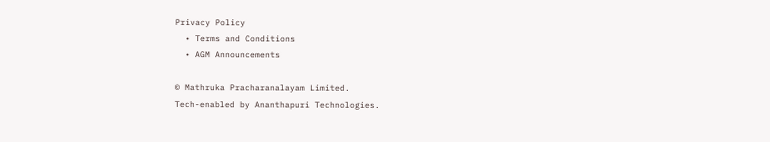Privacy Policy
  • Terms and Conditions
  • AGM Announcements

© Mathruka Pracharanalayam Limited.
Tech-enabled by Ananthapuri Technologies.